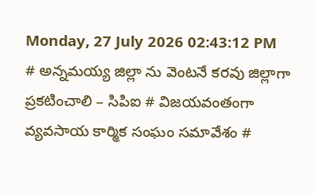Monday, 27 July 2026 02:43:12 PM
# అన్నమయ్య జిల్లా ను వెంటనే కరవు జిల్లాగా ప్రకటించాలి – సిపిఐ # విజయవంతంగా వ్యవసాయ కార్మిక సంఘం సమావేశం #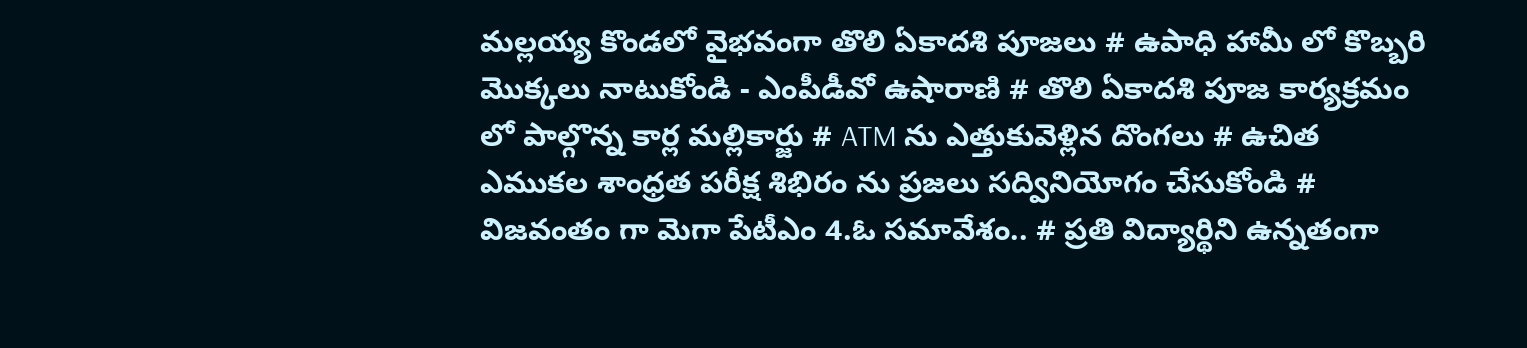మల్లయ్య కొండలో వైభవంగా తొలి ఏకాదశి పూజలు # ఉపాధి హామీ లో కొబ్బరి మొక్కలు నాటుకోండి - ఎంపీడీవో ఉషారాణి # తొలి ఏకాదశి పూజ కార్యక్రమం లో పాల్గొన్న కార్ల మల్లికార్జు # ATM ను ఎత్తుకువెళ్లిన దొంగలు # ఉచిత ఎముకల శాంధ్రత పరీక్ష శిభిరం ను ప్రజలు సద్వినియోగం చేసుకోండి # విజవంతం గా మెగా పేటీఎం 4.ఓ సమావేశం.. # ప్రతి విద్యార్థిని ఉన్నతంగా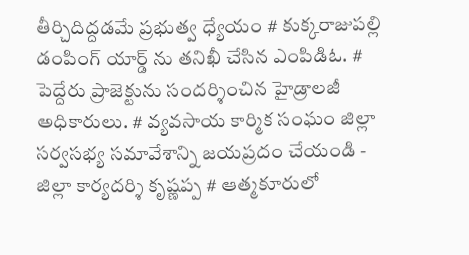తీర్చిదిద్దడమే ప్రభుత్వ ధ్యేయం # కుక్కరాజుపల్లి డంపింగ్ యార్డ్ ను తనిఖీ చేసిన ఎంపిడిఓ. # పెద్దేరు ప్రాజెక్టును సందర్శించిన హైడ్రాలజీ అధికారులు. # వ్యవసాయ కార్మిక సంఘం జిల్లా సర్వసభ్య సమావేశాన్ని జయప్రదం చేయండి - జిల్లా కార్యదర్శి కృష్ణప్ప # ఆత్మకూరులో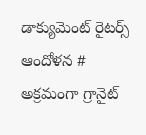డాక్యుమెంట్ రైటర్స్ ఆందోళన # అక్రమంగా గ్రానైట్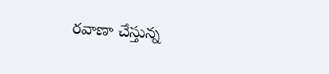రవాణా చేస్తున్న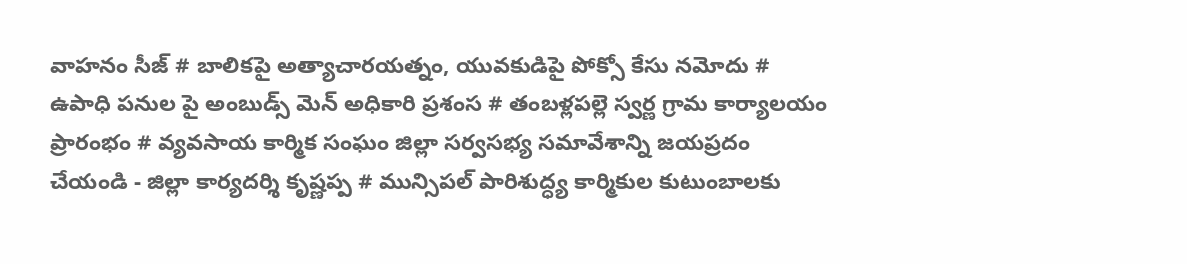వాహనం సీజ్ # బాలికపై అత్యాచారయత్నం, యువకుడిపై పోక్సో కేసు నమోదు # ఉపాధి పనుల పై అంబుడ్స్ మెన్ అధికారి ప్రశంస # తంబళ్లపల్లె స్వర్ణ గ్రామ కార్యాలయం ప్రారంభం # వ్యవసాయ కార్మిక సంఘం జిల్లా సర్వసభ్య సమావేశాన్ని జయప్రదం చేయండి - జిల్లా కార్యదర్శి కృష్ణప్ప # మున్సిపల్ పారిశుద్ధ్య కార్మికుల కుటుంబాలకు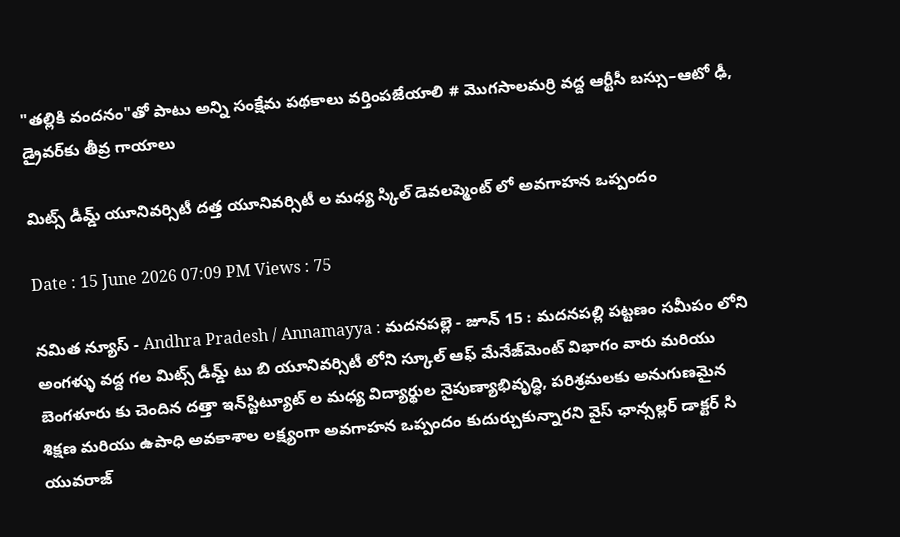"తల్లికి వందనం"తో పాటు అన్ని సంక్షేమ పథకాలు వర్తింపజేయాలి # మొగసాలమర్రి వద్ద ఆర్టీసీ బస్సు–ఆటో ఢీ, డ్రైవర్‌కు తీవ్ర గాయాలు

మిట్స్ డీమ్డ్ యూనివర్సిటీ దత్త యూనివర్సిటీ ల మధ్య స్కిల్ డెవలప్మెంట్ లో అవగాహన ఒప్పందం

Date : 15 June 2026 07:09 PM Views : 75

నమిత న్యూస్ - Andhra Pradesh / Annamayya : మదనపల్లె - జూన్ 15 : మదనపల్లి పట్టణం సమీపం లోని అంగళ్ళు వద్ద గల మిట్స్ డీమ్డ్ టు బి యూనివర్సిటీ లోని స్కూల్ ఆఫ్ మేనేజ్‌మెంట్ విభాగం వారు మరియు బెంగళూరు కు చెందిన దత్తా ఇన్‌స్టిట్యూట్ ల మధ్య విద్యార్థుల నైపుణ్యాభివృద్ధి, పరిశ్రమలకు అనుగుణమైన శిక్షణ మరియు ఉపాధి అవకాశాల లక్ష్యంగా అవగాహన ఒప్పందం కుదుర్చుకున్నారని వైస్ ఛాన్సల్లర్ డాక్టర్ సి యువరాజ్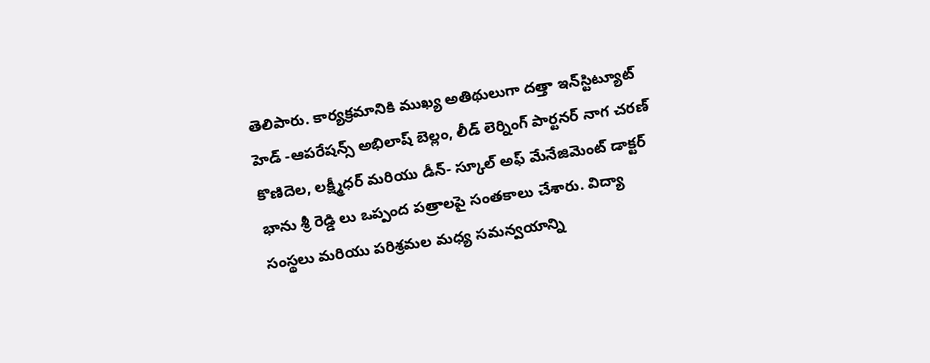తెలిపారు. కార్యక్రమానికి ముఖ్య అతిథులుగా దత్తా ఇన్‌స్టిట్యూట్ హెడ్ -ఆపరేషన్స్ అభిలాష్ బెల్లం, లీడ్ లెర్నింగ్ పార్టనర్ నాగ చరణ్ కొణిదెల, లక్ష్మీధర్ మరియు డీన్- స్కూల్ అఫ్ మేనేజిమెంట్ డాక్టర్ భాను శ్రీ రెడ్డి లు ఒప్పంద పత్రాలపై సంతకాలు చేశారు. విద్యా సంస్థలు మరియు పరిశ్రమల మధ్య సమన్వయాన్ని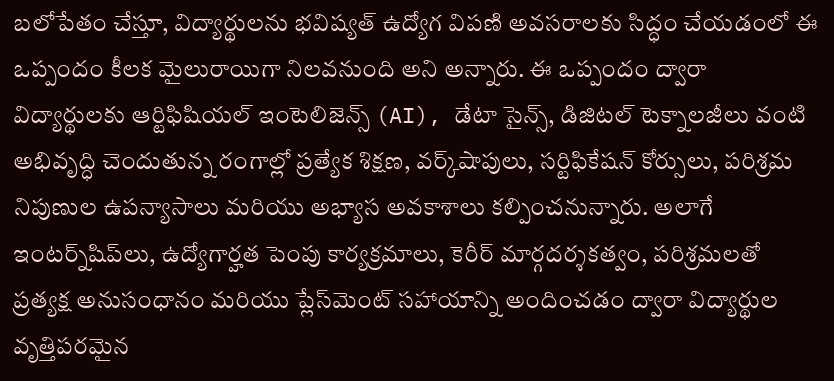బలోపేతం చేస్తూ, విద్యార్థులను భవిష్యత్ ఉద్యోగ విపణి అవసరాలకు సిద్ధం చేయడంలో ఈ ఒప్పందం కీలక మైలురాయిగా నిలవనుంది అని అన్నారు. ఈ ఒప్పందం ద్వారా విద్యార్థులకు ఆర్టిఫిషియల్ ఇంటెలిజెన్స్ (AI), డేటా సైన్స్, డిజిటల్ టెక్నాలజీలు వంటి అభివృద్ధి చెందుతున్న రంగాల్లో ప్రత్యేక శిక్షణ, వర్క్‌షాపులు, సర్టిఫికేషన్ కోర్సులు, పరిశ్రమ నిపుణుల ఉపన్యాసాలు మరియు అభ్యాస అవకాశాలు కల్పించనున్నారు. అలాగే ఇంటర్న్‌షిప్‌లు, ఉద్యోగార్హత పెంపు కార్యక్రమాలు, కెరీర్ మార్గదర్శకత్వం, పరిశ్రమలతో ప్రత్యక్ష అనుసంధానం మరియు ప్లేస్‌మెంట్ సహాయాన్ని అందించడం ద్వారా విద్యార్థుల వృత్తిపరమైన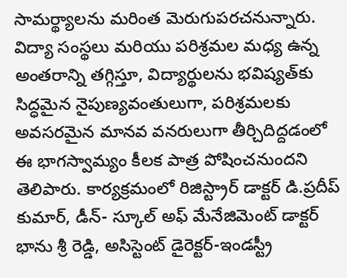సామర్థ్యాలను మరింత మెరుగుపరచనున్నారు. విద్యా సంస్థలు మరియు పరిశ్రమల మధ్య ఉన్న అంతరాన్ని తగ్గిస్తూ, విద్యార్థులను భవిష్యత్‌కు సిద్ధమైన నైపుణ్యవంతులుగా, పరిశ్రమలకు అవసరమైన మానవ వనరులుగా తీర్చిదిద్దడంలో ఈ భాగస్వామ్యం కీలక పాత్ర పోషించనుందని తెలిపారు. కార్యక్రమంలో రిజిస్ట్రార్ డాక్టర్ డి.ప్రదీప్ కుమార్, డీన్- స్కూల్ అఫ్ మేనేజిమెంట్ డాక్టర్ భాను శ్రీ రెడ్డి, అసిస్టెంట్ డైరెక్టర్-ఇండస్ట్రీ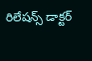రిలేషన్స్ డాక్టర్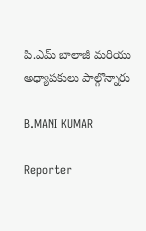పి.ఎమ్ బాలాజీ మరియు అధ్యాపకులు పాల్గొన్నారు

B.MANI KUMAR

Reporter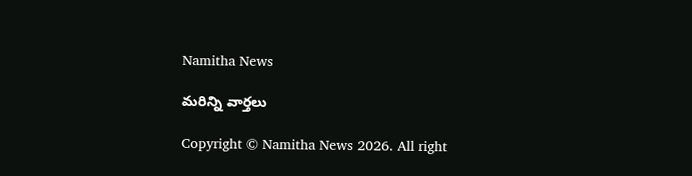Namitha News

మరిన్ని వార్తలు

Copyright © Namitha News 2026. All right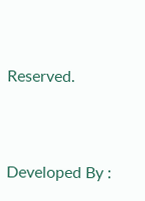Reserved.



Developed By :